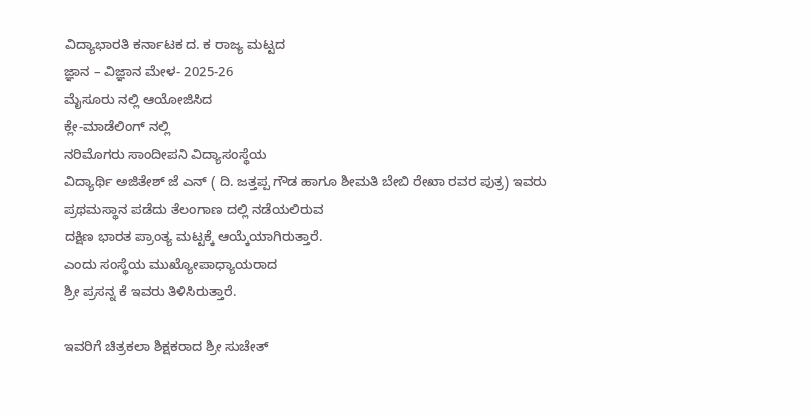ವಿದ್ಯಾಭಾರತಿ ಕರ್ನಾಟಕ ದ. ಕ ರಾಜ್ಯ ಮಟ್ಟದ
ಜ್ಞಾನ – ವಿಜ್ಞಾನ ಮೇಳ- 2025-26
ಮೈಸೂರು ನಲ್ಲಿ ಆಯೋಜಿಸಿದ
ಕ್ಲೇ-ಮಾಡೆಲಿಂಗ್ ನಲ್ಲಿ
ನರಿಮೊಗರು ಸಾಂದೀಪನಿ ವಿದ್ಯಾಸಂಸ್ಥೆಯ
ವಿದ್ಯಾರ್ಥಿ ಅಜಿತೇಶ್ ಜೆ ಎನ್ ( ದಿ. ಜತ್ತಪ್ಪ ಗೌಡ ಹಾಗೂ ಶೀಮತಿ ಬೇಬಿ ರೇಖಾ ರವರ ಪುತ್ರ) ಇವರು ಪ್ರಥಮಸ್ಥಾನ ಪಡೆದು ತೆಲಂಗಾಣ ದಲ್ಲಿ ನಡೆಯಲಿರುವ
ದಕ್ಷಿಣ ಭಾರತ ಪ್ರಾಂತ್ಯ ಮಟ್ಟಕ್ಕೆ ಆಯ್ಕೆಯಾಗಿರುತ್ತಾರೆ.
ಎಂದು ಸಂಸ್ಥೆಯ ಮುಖ್ಯೋಪಾಧ್ಯಾಯರಾದ
ಶ್ರೀ ಪ್ರಸನ್ನ ಕೆ ಇವರು ತಿಳಿಸಿರುತ್ತಾರೆ.

ಇವರಿಗೆ ಚಿತ್ರಕಲಾ ಶಿಕ್ಷಕರಾದ ಶ್ರೀ ಸುಚೇತ್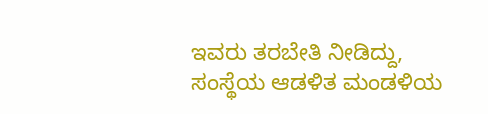ಇವರು ತರಬೇತಿ ನೀಡಿದ್ದು,
ಸಂಸ್ಥೆಯ ಆಡಳಿತ ಮಂಡಳಿಯ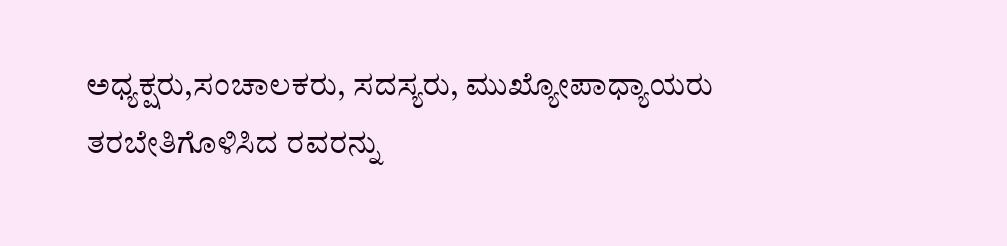ಅಧ್ಯಕ್ಷರು,ಸಂಚಾಲಕರು, ಸದಸ್ಯರು, ಮುಖ್ಯೋಪಾಧ್ಯಾಯರು ತರಬೇತಿಗೊಳಿಸಿದ ರವರನ್ನು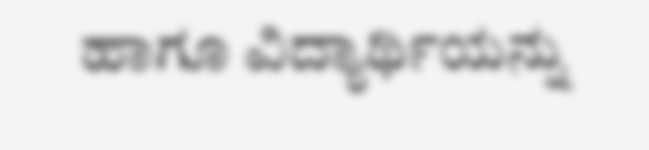ಹಾಗೂ ವಿದ್ಯಾರ್ಥಿಯನ್ನು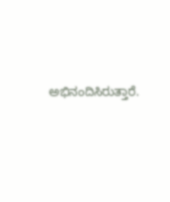ಅಭಿನಂದಿಸಿರುತ್ತಾರೆ.